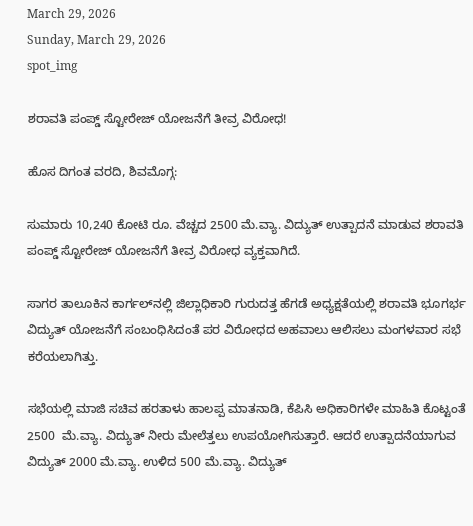March 29, 2026
Sunday, March 29, 2026
spot_img

ಶರಾವತಿ ಪಂಪ್ಡ್‌ ಸ್ಟೋರೇಜ್ ಯೋಜನೆಗೆ ತೀವ್ರ ವಿರೋಧ!

ಹೊಸ ದಿಗಂತ ವರದಿ, ಶಿವಮೊಗ್ಗ:

ಸುಮಾರು 10,240 ಕೋಟಿ ರೂ. ವೆಚ್ಚದ 2500 ಮೆ.ವ್ಯಾ. ವಿದ್ಯುತ್ ಉತ್ಪಾದನೆ ಮಾಡುವ ಶರಾವತಿ ಪಂಪ್ಡ್‌ ಸ್ಟೋರೇಜ್ ಯೋಜನೆಗೆ ತೀವ್ರ ವಿರೋಧ ವ್ಯಕ್ತವಾಗಿದೆ.

ಸಾಗರ ತಾಲೂಕಿನ ಕಾರ್ಗಲ್‌ನಲ್ಲಿ ಜಿಲ್ಲಾಧಿಕಾರಿ ಗುರುದತ್ತ ಹೆಗಡೆ ಅಧ್ಯಕ್ಷತೆಯಲ್ಲಿ ಶರಾವತಿ ಭೂಗರ್ಭ ವಿದ್ಯುತ್ ಯೋಜನೆಗೆ ಸಂಬಂಧಿಸಿದಂತೆ ಪರ ವಿರೋಧದ ಅಹವಾಲು ಆಲಿಸಲು ಮಂಗಳವಾರ ಸಭೆ ಕರೆಯಲಾಗಿತ್ತು.

ಸಭೆಯಲ್ಲಿ ಮಾಜಿ ಸಚಿವ ಹರತಾಳು ಹಾಲಪ್ಪ ಮಾತನಾಡಿ, ಕೆಪಿಸಿ ಅಧಿಕಾರಿಗಳೇ ಮಾಹಿತಿ ಕೊಟ್ಟಂತೆ 2500  ಮೆ.ವ್ಯಾ. ವಿದ್ಯುತ್ ನೀರು ಮೇಲೆತ್ತಲು ಉಪಯೋಗಿಸುತ್ತಾರೆ. ಆದರೆ ಉತ್ಪಾದನೆಯಾಗುವ ವಿದ್ಯುತ್ 2000 ಮೆ.ವ್ಯಾ. ಉಳಿದ 500 ಮೆ.ವ್ಯಾ. ವಿದ್ಯುತ್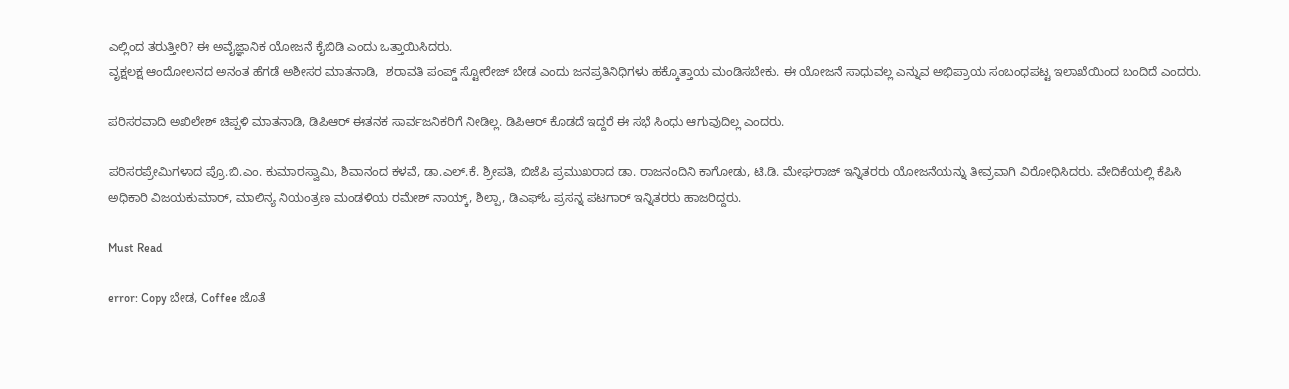ಎಲ್ಲಿಂದ ತರುತ್ತೀರಿ? ಈ ಅವೈಜ್ಞಾನಿಕ ಯೋಜನೆ ಕೈಬಿಡಿ ಎಂದು ಒತ್ತಾಯಿಸಿದರು.
ವೃಕ್ಷಲಕ್ಷ ಆಂದೋಲನದ ಅನಂತ ಹೆಗಡೆ ಅಶೀಸರ ಮಾತನಾಡಿ,  ಶರಾವತಿ ಪಂಪ್ಡ್‌ ಸ್ಟೋರೇಜ್ ಬೇಡ ಎಂದು ಜನಪ್ರತಿನಿಧಿಗಳು ಹಕ್ಕೊತ್ತಾಯ ಮಂಡಿಸಬೇಕು. ಈ ಯೋಜನೆ ಸಾಧುವಲ್ಲ ಎನ್ನುವ ಅಭಿಪ್ರಾಯ ಸಂಬಂಧಪಟ್ಟ ಇಲಾಖೆಯಿಂದ ಬಂದಿದೆ ಎಂದರು.

ಪರಿಸರವಾದಿ ಅಖಿಲೇಶ್ ಚಿಪ್ಪಳಿ ಮಾತನಾಡಿ, ಡಿಪಿಆರ್ ಈತನಕ ಸಾರ್ವಜನಿಕರಿಗೆ ನೀಡಿಲ್ಲ. ಡಿಪಿಆರ್ ಕೊಡದೆ ಇದ್ದರೆ ಈ ಸಭೆ ಸಿಂಧು ಆಗುವುದಿಲ್ಲ ಎಂದರು.

ಪರಿಸರಪ್ರೇಮಿಗಳಾದ ಪ್ರೊ.ಬಿ.ಎಂ. ಕುಮಾರಸ್ವಾಮಿ, ಶಿವಾನಂದ ಕಳವೆ, ಡಾ.ಎಲ್.ಕೆ. ಶ್ರೀಪತಿ, ಬಿಜೆಪಿ ಪ್ರಮುಖರಾದ ಡಾ. ರಾಜನಂದಿನಿ ಕಾಗೋಡು, ಟಿ.ಡಿ. ಮೇಘರಾಜ್ ಇನ್ನಿತರರು ಯೋಜನೆಯನ್ನು ತೀವ್ರವಾಗಿ ವಿರೋಧಿಸಿದರು. ವೇದಿಕೆಯಲ್ಲಿ ಕೆಪಿಸಿ ಅಧಿಕಾರಿ ವಿಜಯಕುಮಾರ್, ಮಾಲಿನ್ಯ ನಿಯಂತ್ರಣ ಮಂಡಳಿಯ ರಮೇಶ್ ನಾಯ್ಕ್‌, ಶಿಲ್ಪಾ, ಡಿಎಫ್‌ಓ ಪ್ರಸನ್ನ ಪಟಗಾರ್ ಇನ್ನಿತರರು ಹಾಜರಿದ್ದರು.

Must Read

error: Copy ಬೇಡ, Coffee ಜೊತೆ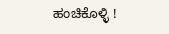ಹಂಚಿಕೊಳ್ಳಿ !